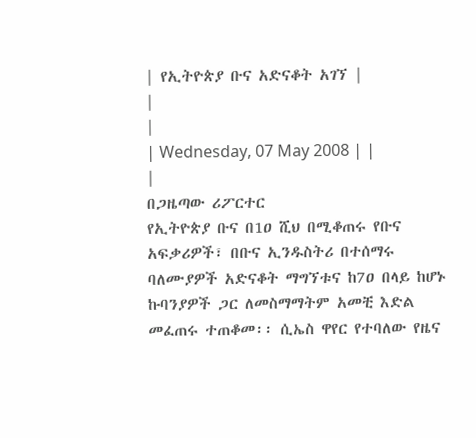| የኢትዮጵያ ቡና አድናቆት አገኘ |
|
|
| Wednesday, 07 May 2008 | |
|
በጋዜጣው ሪፖርተር
የኢትዮጵያ ቡና በ1ዐ ሺህ በሚቆጠሩ የቡና አፍቃሪዎች፣ በቡና ኢንዱስትሪ በተሰማሩ ባለሙያዎች አድናቆት ማግኘቱና ከ7ዐ በላይ ከሆኑ ኩባንያዎች ጋር ለመስማማትም አመቺ እድል መፈጠሩ ተጠቆመ፡፡ ሲኤስ ዋየር የተባለው የዜና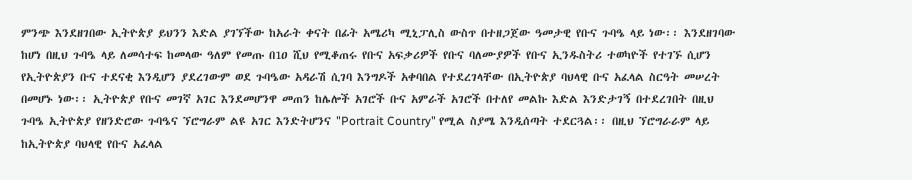ምንጭ እንደዘገበው ኢትዮጵያ ይህንን እድል ያገኘችው ከአራት ቀናት በፊት አሜሪካ ሚኒፓሊስ ውስጥ በተዘጋጀው ዓመታዊ የቡና ጉባዔ ላይ ነው፡፡ እንደዘገባው ከሆነ በዚህ ጉባዔ ላይ ለመሳተፍ ከመላው ዓለም የመጡ በ1ዐ ሺህ የሚቆጠሩ የቡና አፍቃሪዎች የቡና ባለሙያዎች የቡና ኢንዱስትሪ ተወካዮች የተገኙ ሲሆን የኢትዮጵያን ቡና ተደናቂ እንዲሆን ያደረገውም ወደ ጉባዔው አዳራሽ ሲገባ እንግዶች አቀባበል የተደረገላቸው በኢትዮጵያ ባህላዊ ቡና አፈላል ስርዓት መሠረት በመሆኑ ነው፡፡ ኢትዮጵያ የቡና መገኛ አገር እንደመሆንዋ መጠን ከሌሎች አገሮች ቡና አምራች አገሮች በተለየ መልኩ እድል እንድታገኝ በተደረገበት በዚህ ጉባዔ ኢትዮጵያ የዘንድሮው ጉባዔና ኘሮግራም ልዩ አገር እንድትሆንና "Portrait Country" የሚል ስያሜ እንዲሰጣት ተደርጓል፡፡ በዚህ ኘሮግራራም ላይ ከኢትዮጵያ ባህላዊ የቡና አፈላል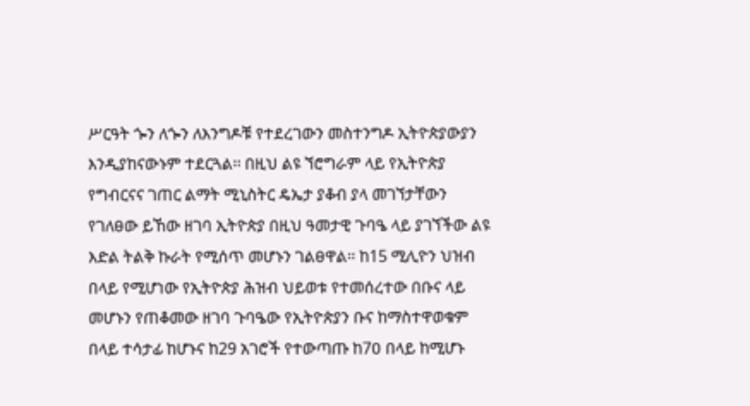ሥርዓት ጐን ለጐን ለእንግዶቹ የተደረገውን መስተንግዶ ኢትዮጵያውያን እንዲያከናውኑም ተደርጓል፡፡ በዚህ ልዩ ኘሮግራም ላይ የኢትዮጵያ የግብርናና ገጠር ልማት ሚኒስትር ዴኤታ ያቆብ ያላ መገኘታቸውን የገለፀው ይኸው ዘገባ ኢትዮጵያ በዚህ ዓመታዊ ጉባዔ ላይ ያገኘችው ልዩ እድል ትልቅ ኩራት የሚሰጥ መሆኑን ገልፀዋል፡፡ ከ15 ሚሊዮን ህዝብ በላይ የሚሆነው የኢትዮጵያ ሕዝብ ህይወቱ የተመሰረተው በቡና ላይ መሆኑን የጠቆመው ዘገባ ጉባዔው የኢትዮጵያን ቡና ከማስተዋወቁም በላይ ተሳታፊ ከሆኑና ከ29 አገሮች የተውጣጡ ከ7ዐ በላይ ከሚሆኑ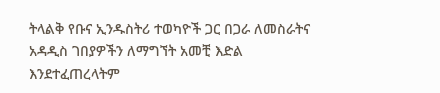ትላልቅ የቡና ኢንዱስትሪ ተወካዮች ጋር በጋራ ለመስራትና አዳዲስ ገበያዎችን ለማግኘት አመቺ እድል እንደተፈጠረላትም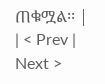ጠቁሟል፡፡ |
| < Prev | Next >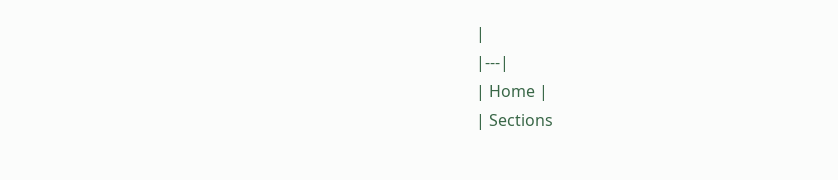|
|---|
| Home |
| Sections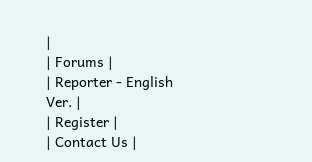|
| Forums |
| Reporter - English Ver. |
| Register |
| Contact Us |